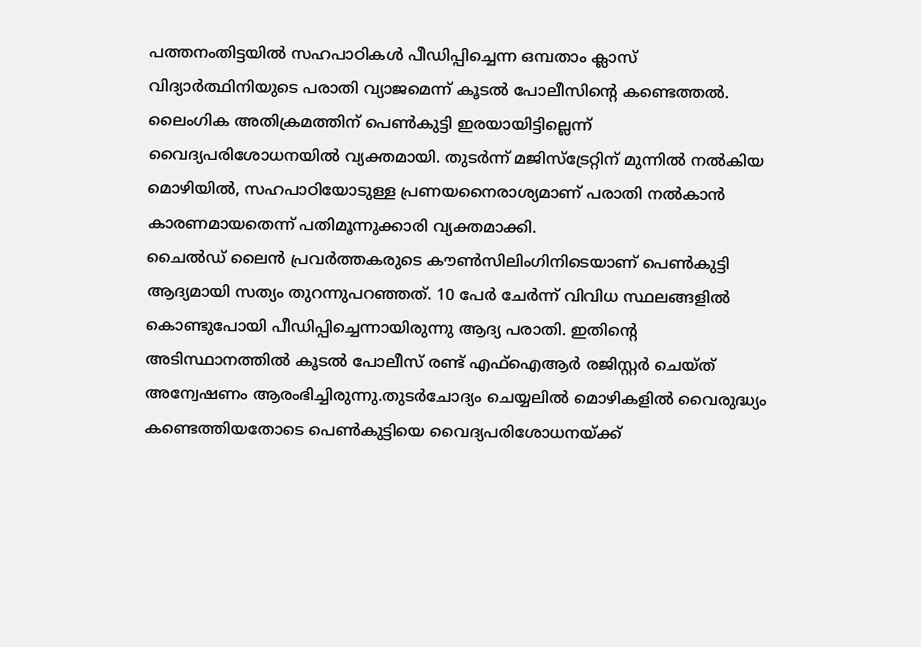പത്തനംതിട്ടയിൽ സഹപാഠികൾ പീഡിപ്പിച്ചെന്ന ഒമ്പതാം ക്ലാസ് വിദ്യാർത്ഥിനിയുടെ പരാതി വ്യാജമെന്ന് കൂടൽ പോലീസിന്റെ കണ്ടെത്തൽ. ലൈംഗിക അതിക്രമത്തിന് പെൺകുട്ടി ഇരയായിട്ടില്ലെന്ന് വൈദ്യപരിശോധനയിൽ വ്യക്തമായി. തുടർന്ന് മജിസ്ട്രേറ്റിന് മുന്നിൽ നൽകിയ മൊഴിയിൽ, സഹപാഠിയോടുള്ള പ്രണയനൈരാശ്യമാണ് പരാതി നൽകാൻ കാരണമായതെന്ന് പതിമൂന്നുക്കാരി വ്യക്തമാക്കി.
ചൈൽഡ് ലൈൻ പ്രവർത്തകരുടെ കൗൺസിലിംഗിനിടെയാണ് പെൺകുട്ടി ആദ്യമായി സത്യം തുറന്നുപറഞ്ഞത്. 10 പേർ ചേർന്ന് വിവിധ സ്ഥലങ്ങളിൽ കൊണ്ടുപോയി പീഡിപ്പിച്ചെന്നായിരുന്നു ആദ്യ പരാതി. ഇതിന്റെ അടിസ്ഥാനത്തിൽ കൂടൽ പോലീസ് രണ്ട് എഫ്ഐആർ രജിസ്റ്റർ ചെയ്ത് അന്വേഷണം ആരംഭിച്ചിരുന്നു.തുടർചോദ്യം ചെയ്യലിൽ മൊഴികളിൽ വൈരുദ്ധ്യം കണ്ടെത്തിയതോടെ പെൺകുട്ടിയെ വൈദ്യപരിശോധനയ്ക്ക്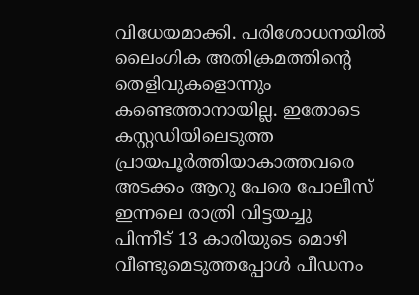വിധേയമാക്കി. പരിശോധനയിൽ ലൈംഗിക അതിക്രമത്തിന്റെ തെളിവുകളൊന്നും കണ്ടെത്താനായില്ല. ഇതോടെ കസ്റ്റഡിയിലെടുത്ത പ്രായപൂർത്തിയാകാത്തവരെ അടക്കം ആറു പേരെ പോലീസ് ഇന്നലെ രാത്രി വിട്ടയച്ചു
പിന്നീട് 13 കാരിയുടെ മൊഴി വീണ്ടുമെടുത്തപ്പോൾ പീഡനം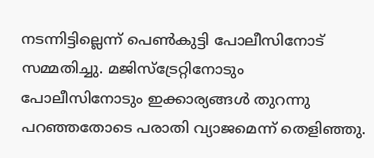നടന്നിട്ടില്ലെന്ന് പെൺകുട്ടി പോലീസിനോട് സമ്മതിച്ചു. മജിസ്ട്രേറ്റിനോടും പോലീസിനോടും ഇക്കാര്യങ്ങൾ തുറന്നു പറഞ്ഞതോടെ പരാതി വ്യാജമെന്ന് തെളിഞ്ഞു.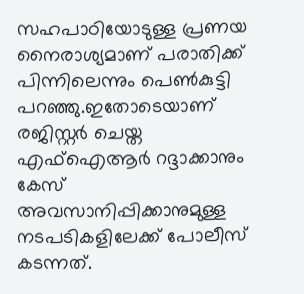സഹപാഠിയോടുള്ള പ്രണയ നൈരാശ്യമാണ് പരാതിക്ക് പിന്നിലെന്നും പെൺകുട്ടി പറഞ്ഞു.ഇതോടെയാണ് രജിസ്റ്റർ ചെയ്ത എഫ്ഐആർ റദ്ദാക്കാനും കേസ് അവസാനിപ്പിക്കാനുമുള്ള നടപടികളിലേക്ക് പോലീസ് കടന്നത്.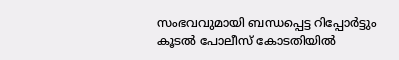സംഭവവുമായി ബന്ധപ്പെട്ട റിപ്പോർട്ടും കൂടൽ പോലീസ് കോടതിയിൽ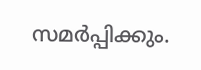സമർപ്പിക്കും.